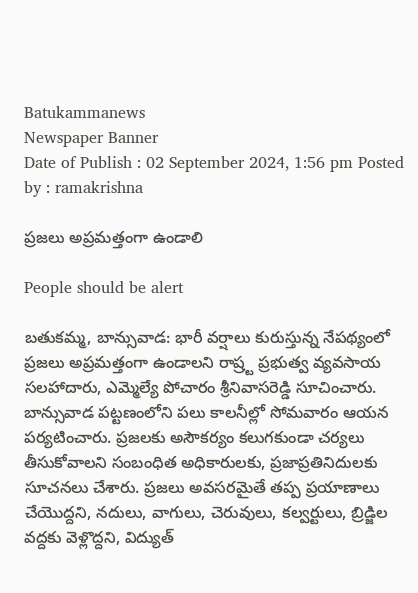Batukammanews
Newspaper Banner
Date of Publish : 02 September 2024, 1:56 pm Posted by : ramakrishna

ప్రజలు అప్రమత్తంగా ఉండాలి

People should be alert

బతుకమ్మ, బాన్సువాడ: భారీ వర్షాలు కురుస్తున్న నేపథ్యంలో ప్రజలు అప్రమత్తంగా ఉండాలని రాష్ర్ట ప్రభుత్వ వ్యవసాయ సలహాదారు, ఎమ్మెల్యే పోచారం శ్రీనివాసరెడ్డి సూచించారు. బాన్సువాడ పట్టణంలోని పలు కాలనీల్లో సోమవారం ఆయన పర్యటించారు. ప్రజలకు అసౌకర్యం కలుగకుండా చర్యలు తీసుకోవాలని సంబంధిత అధికారులకు, ప్రజాప్రతినిదులకు సూచనలు చేశారు. ప్రజలు అవసరమైతే తప్ప ప్రయాణాలు చేయొద్దని, నదులు, వాగులు, చెరువులు, కల్వర్టులు, బ్రిడ్జిల వద్దకు వెళ్లొద్దని, విద్యుత్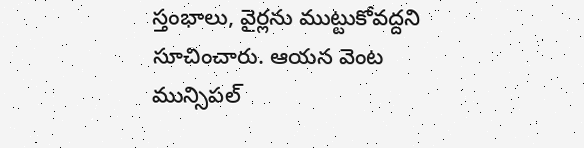స్తంభాలు, వైర్లను ముట్టుకోవద్దని సూచించారు. ఆయన వెంట మున్సిపల్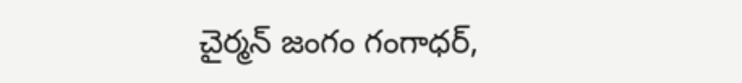చైర్మన్ జంగం గంగాధర్,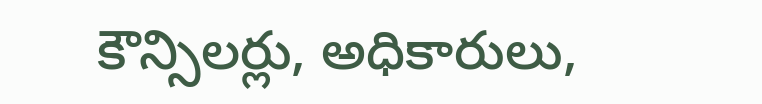కౌన్సిలర్లు, అధికారులు,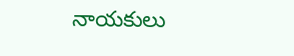నాయకులు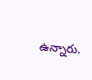ఉన్నారు.